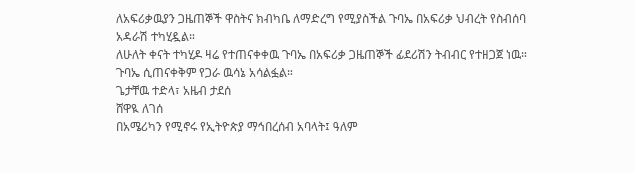ለአፍሪቃዉያን ጋዜጠኞች ዋስትና ክብካቤ ለማድረግ የሚያስችል ጉባኤ በአፍሪቃ ህብረት የስብሰባ አዳራሽ ተካሂዷል።
ለሁለት ቀናት ተካሂዶ ዛሬ የተጠናቀቀዉ ጉባኤ በአፍሪቃ ጋዜጠኞች ፊደሪሽን ትብብር የተዘጋጀ ነዉ። ጉባኤ ሲጠናቀቅም የጋራ ዉሳኔ አሳልፏል።
ጌታቸዉ ተድላ፣ አዜብ ታደሰ
ሸዋዪ ለገሰ
በአሜሪካን የሚኖሩ የኢትዮጵያ ማኅበረሰብ አባላት፤ ዓለም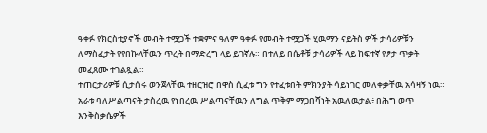ዓቀፉ የክርስቲያኖች መብት ተሟጋች ተቋምና ዓለም ዓቀፉ የመብት ተሟጋች ሂዉማን ናይትስ ዎች ታሳሪዎቹን ለማስፈታት የየበኩላቸዉን ጥረት በማድረግ ላይ ይገኛሉ። በተለይ በሴቶቹ ታሳሪዎች ላይ ከፍተኛ የፆታ ጥቃት መፈጸሙ ተገልጿል።
ተጠርታሪዎቹ ሲታሰሩ ወንጀላቸዉ ተዘርዝሮ በዋስ ሲፈቱ ግን የተፈቱበት ምክንያት ሳይነገር መለቀቃቸዉ አሳዛኝ ነዉ። አራቱ ባለሥልጣናት ታስረዉ የነበረዉ ሥልጣናቸዉን ለግል ጥቅም ማጋበሻነት አዉለዉታል፥ በሕግ ወጥ እንቅስቃሴዎች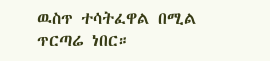ዉስጥ ተሳትፈዋል በሚል ጥርጣሬ ነበር።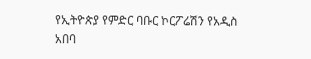የኢትዮጵያ የምድር ባቡር ኮርፖሬሽን የአዲስ አበባ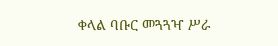ቀላል ባቡር መጓጓዣ ሥራ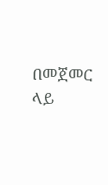በመጀመር ላይ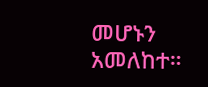መሆኑን አመለከተ።